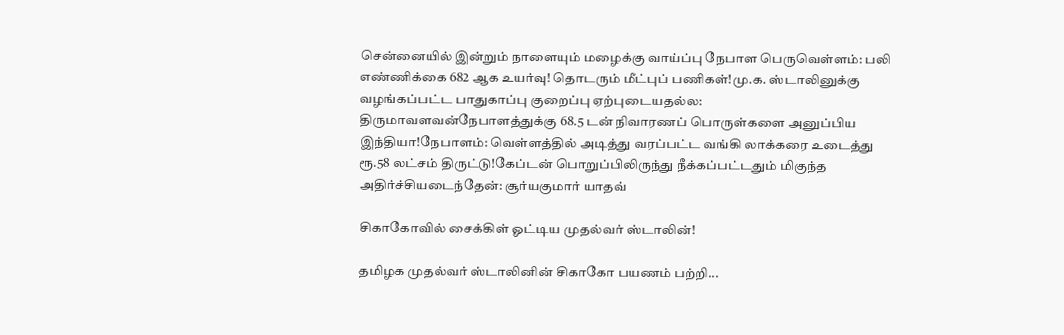சென்னையில் இன்றும் நாளையும் மழைக்கு வாய்ப்பு நேபாள பெருவெள்ளம்: பலி எண்ணிக்கை 682 ஆக உயர்வு! தொடரும் மீட்புப் பணிகள்!மு.க. ஸ்டாலினுக்கு வழங்கப்பட்ட பாதுகாப்பு குறைப்பு ஏற்புடையதல்ல: திருமாவளவன்நேபாளத்துக்கு 68.5 டன் நிவாரணப் பொருள்களை அனுப்பிய இந்தியா!நேபாளம்: வெள்ளத்தில் அடித்து வரப்பட்ட வங்கி லாக்கரை உடைத்து ரூ.58 லட்சம் திருட்டு!கேப்டன் பொறுப்பிலிருந்து நீக்கப்பட்டதும் மிகுந்த அதிர்ச்சியடைந்தேன்: சூர்யகுமார் யாதவ்

சிகாகோவில் சைக்கிள் ஓட்டிய முதல்வர் ஸ்டாலின்!

தமிழக முதல்வர் ஸ்டாலினின் சிகாகோ பயணம் பற்றி...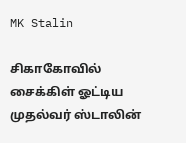MK Stalin

சிகாகோவில் சைக்கிள் ஓட்டிய முதல்வர் ஸ்டாலின்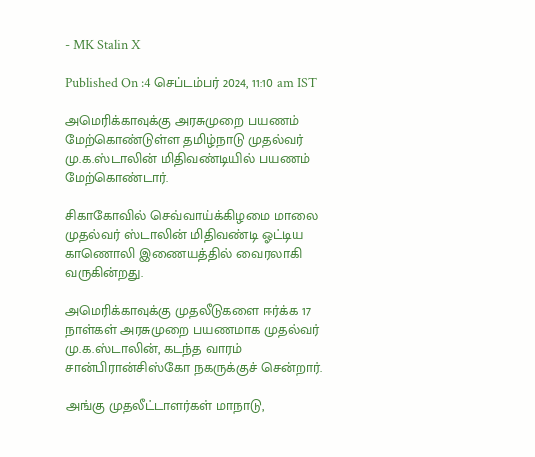- MK Stalin X

Published On :4 செப்டம்பர் 2024, 11:10 am IST

அமெரிக்காவுக்கு அரசுமுறை பயணம் மேற்கொண்டுள்ள தமிழ்நாடு முதல்வர் மு.க.ஸ்டாலின் மிதிவண்டியில் பயணம் மேற்கொண்டார்.

சிகாகோவில் செவ்வாய்க்கிழமை மாலை முதல்வர் ஸ்டாலின் மிதிவண்டி ஓட்டிய காணொலி இணையத்தில் வைரலாகி வருகின்றது.

அமெரிக்காவுக்கு முதலீடுகளை ஈர்க்க 17 நாள்கள் அரசுமுறை பயணமாக முதல்வர் மு.க.ஸ்டாலின், கடந்த வாரம் சான்பிரான்சிஸ்கோ நகருக்குச் சென்றார்.

அங்கு முதலீட்டாளர்கள் மாநாடு,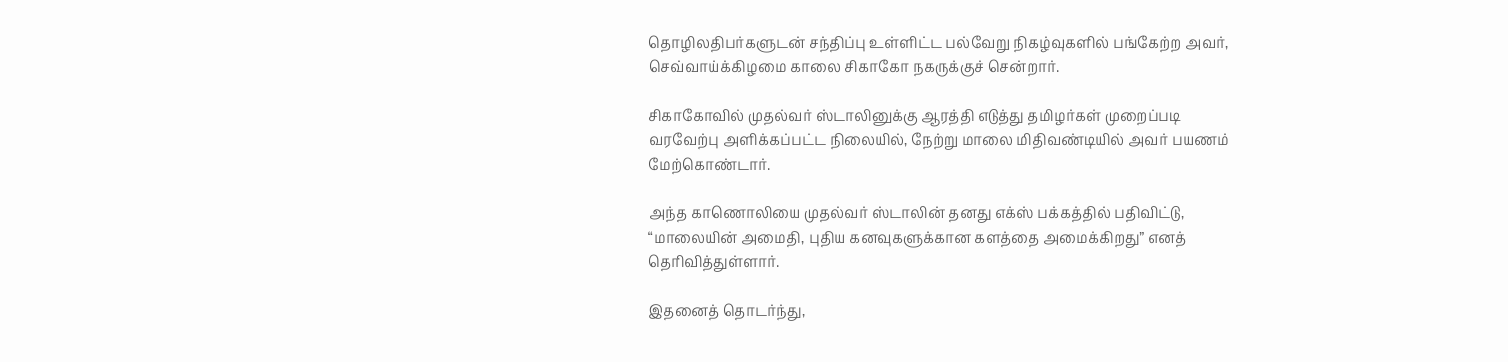தொழிலதிபர்களுடன் சந்திப்பு உள்ளிட்ட பல்வேறு நிகழ்வுகளில் பங்கேற்ற அவர், செவ்வாய்க்கிழமை காலை சிகாகோ நகருக்குச் சென்றார்.

சிகாகோவில் முதல்வர் ஸ்டாலினுக்கு ஆரத்தி எடுத்து தமிழர்கள் முறைப்படி வரவேற்பு அளிக்கப்பட்ட நிலையில், நேற்று மாலை மிதிவண்டியில் அவர் பயணம் மேற்கொண்டார்.

அந்த காணொலியை முதல்வர் ஸ்டாலின் தனது எக்ஸ் பக்கத்தில் பதிவிட்டு, “மாலையின் அமைதி, புதிய கனவுகளுக்கான களத்தை அமைக்கிறது” எனத் தெரிவித்துள்ளார்.

இதனைத் தொடர்ந்து,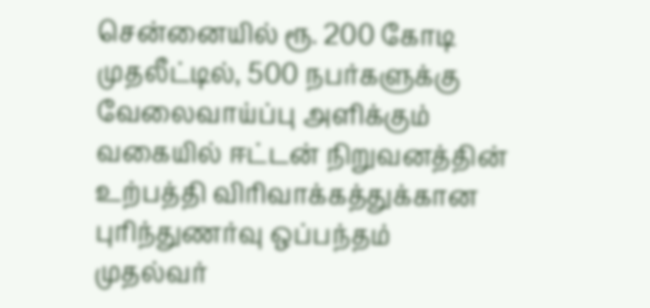சென்னையில் ரூ. 200 கோடி முதலீட்டில், 500 நபர்களுக்கு வேலைவாய்ப்பு அளிக்கும் வகையில் ஈட்டன் நிறுவனத்தின் உற்பத்தி விரிவாக்கத்துக்கான புரிந்துணர்வு ஒப்பந்தம் முதல்வர்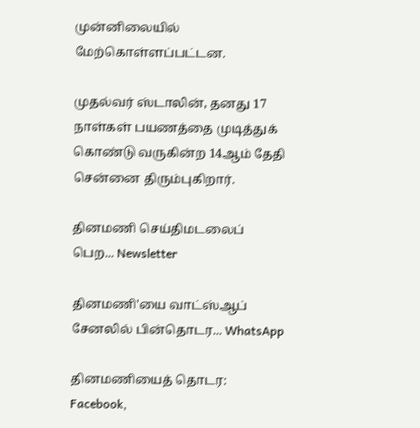முன்னிலையில் மேற்கொள்ளப்பட்டன.

முதல்வர் ஸ்டாலின், தனது 17 நாள்கள் பயணத்தை முடித்துக் கொண்டு வருகின்ற 14ஆம் தேதி சென்னை திரும்புகிறார்.

தினமணி செய்திமடலைப் பெற... Newsletter

தினமணி'யை வாட்ஸ்ஆப் சேனலில் பின்தொடர... WhatsApp

தினமணியைத் தொடர: Facebook,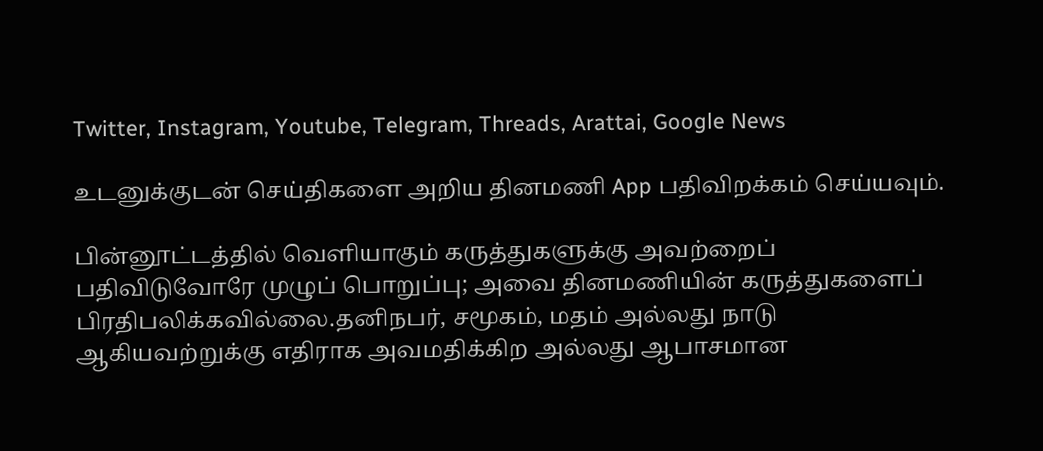Twitter, Instagram, Youtube, Telegram, Threads, Arattai, Google News

உடனுக்குடன் செய்திகளை அறிய தினமணி App பதிவிறக்கம் செய்யவும்.

பின்னூட்டத்தில் வெளியாகும் கருத்துகளுக்கு அவற்றைப் பதிவிடுவோரே முழுப் பொறுப்பு; அவை தினமணியின் கருத்துகளைப் பிரதிபலிக்கவில்லை.தனிநபர், சமூகம், மதம் அல்லது நாடு ஆகியவற்றுக்கு எதிராக அவமதிக்கிற அல்லது ஆபாசமான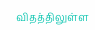விதத்திலுள்ள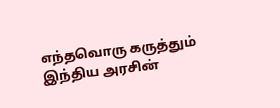எந்தவொரு கருத்தும் இந்திய அரசின்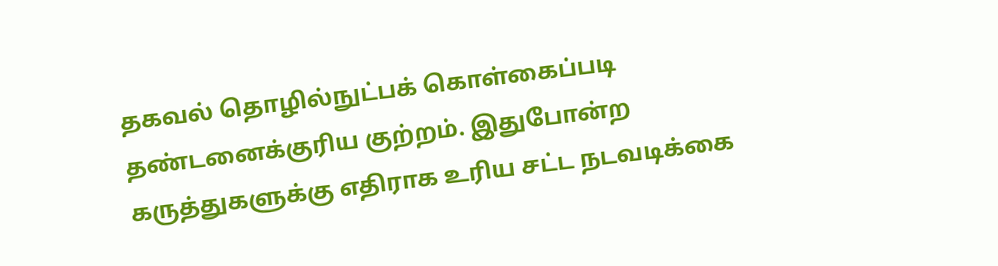தகவல் தொழில்நுட்பக் கொள்கைப்படி தண்டனைக்குரிய குற்றம். இதுபோன்ற கருத்துகளுக்கு எதிராக உரிய சட்ட நடவடிக்கை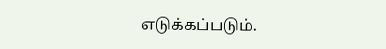எடுக்கப்படும்.